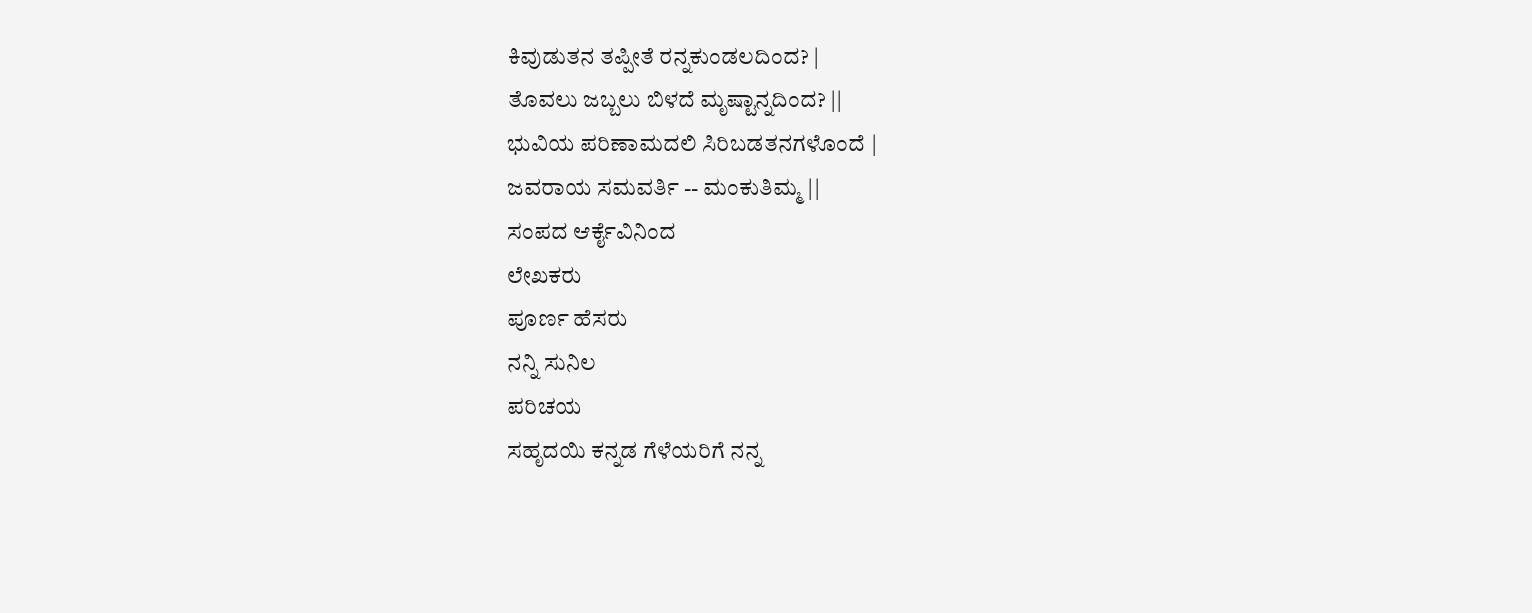ಕಿವುಡುತನ ತಪ್ಪೀತೆ ರನ್ನಕುಂಡಲದಿಂದ? |
ತೊವಲು ಜಬ್ಬಲು ಬಿಳದೆ ಮೃಷ್ಟಾನ್ನದಿಂದ? ||
ಭುವಿಯ ಪರಿಣಾಮದಲಿ ಸಿರಿಬಡತನಗಳೊಂದೆ |
ಜವರಾಯ ಸಮವರ್ತಿ -- ಮಂಕುತಿಮ್ಮ ||
ಸಂಪದ ಆರ್ಕೈವಿನಿಂದ
ಲೇಖಕರು
ಪೂರ್ಣ ಹೆಸರು
ನನ್ನಿ ಸುನಿಲ
ಪರಿಚಯ
ಸಹೃದಯಿ ಕನ್ನಡ ಗೆಳೆಯರಿಗೆ ನನ್ನ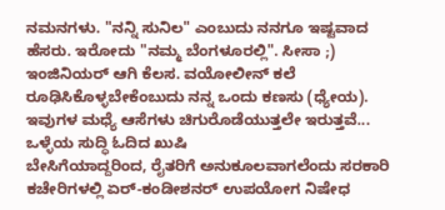ನಮನಗಳು. "ನನ್ನಿ ಸುನಿಲ" ಎಂಬುದು ನನಗೂ ಇಷ್ಟವಾದ ಹೆಸರು. ಇರೋದು "ನಮ್ಮ ಬೆಂಗಳೂರಲ್ಲಿ". ಸೀಸಾ ;) ಇಂಜಿನಿಯರ್ ಆಗಿ ಕೆಲಸ. ವಯೋಲೀನ್ ಕಲೆ ರೂಢಿಸಿಕೊಳ್ಳಬೇಕೆಂಬುದು ನನ್ನ ಒಂದು ಕಣಸು (ಧ್ಯೇಯ). ಇವುಗಳ ಮಧ್ಯೆ ಆಸೆಗಳು ಚಿಗುರೊಡೆಯುತ್ತಲೇ ಇರುತ್ತವೆ...
ಒಳ್ಳೆಯ ಸುದ್ಧಿ ಓದಿದ ಖುಷಿ
ಬೇಸಿಗೆಯಾದ್ದರಿಂದ, ರೈತರಿಗೆ ಅನುಕೂಲವಾಗಲೆಂದು ಸರಕಾರಿ ಕಚೇರಿಗಳಲ್ಲಿ ಏರ್-ಕಂಡೀಶನರ್ ಉಪಯೋಗ ನಿಷೇಧ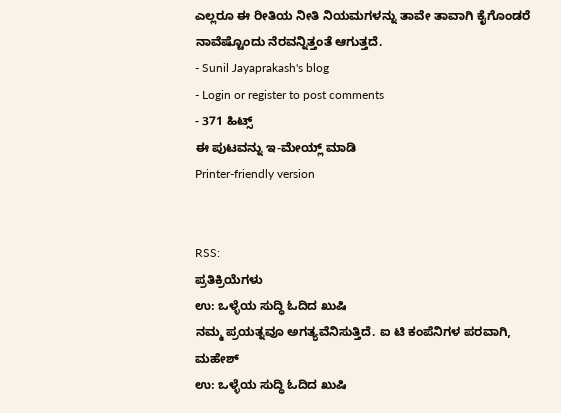ಎಲ್ಲರೂ ಈ ರೀತಿಯ ನೀತಿ ನಿಯಮಗಳನ್ನು ತಾವೇ ತಾವಾಗಿ ಕೈಗೊಂಡರೆ ನಾವೆಷ್ಟೊಂದು ನೆರವನ್ನಿತ್ತಂತೆ ಆಗುತ್ತದೆ.
- Sunil Jayaprakash's blog
- Login or register to post comments
- 371 ಹಿಟ್ಸ್
ಈ ಪುಟವನ್ನು ಇ-ಮೇಯ್ಲ್ ಮಾಡಿ
Printer-friendly version


RSS:
ಪ್ರತಿಕ್ರಿಯೆಗಳು
ಉ: ಒಳ್ಳೆಯ ಸುದ್ಧಿ ಓದಿದ ಖುಷಿ
ನಮ್ಮ ಪ್ರಯತ್ನವೂ ಅಗತ್ಯವೆನಿಸುತ್ತಿದೆ. ಐ ಟಿ ಕಂಪೆನಿಗಳ ಪರವಾಗಿ,
ಮಹೇಶ್
ಉ: ಒಳ್ಳೆಯ ಸುದ್ಧಿ ಓದಿದ ಖುಷಿ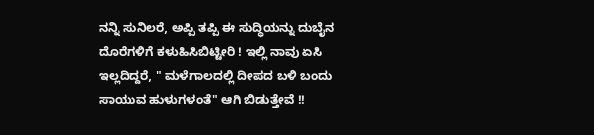ನನ್ನಿ ಸುನಿಲರೆ, ಅಪ್ಪಿ ತಪ್ಪಿ ಈ ಸುದ್ಧಿಯನ್ನು ದುಬೈನ ದೊರೆಗಳಿಗೆ ಕಳುಹಿಸಿಬಿಟ್ಟೀರಿ ! ಇಲ್ಲಿ ನಾವು ಏಸಿ ಇಲ್ಲದಿದ್ದರೆ, " ಮಳೆಗಾಲದಲ್ಲಿ ದೀಪದ ಬಳಿ ಬಂದು ಸಾಯುವ ಹುಳುಗಳಂತೆ" ಆಗಿ ಬಿಡುತ್ತೇವೆ !!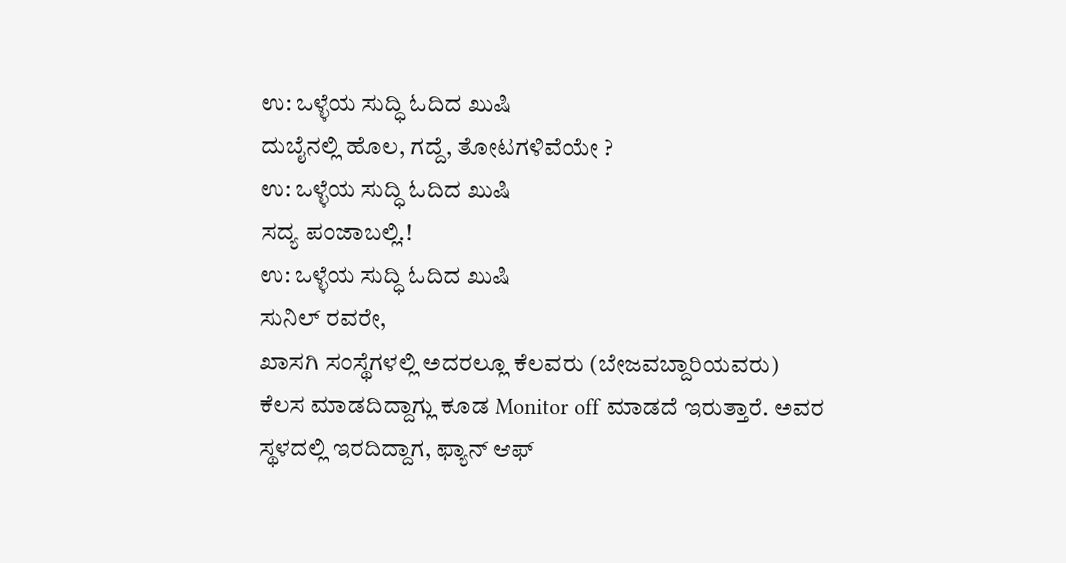ಉ: ಒಳ್ಳೆಯ ಸುದ್ಧಿ ಓದಿದ ಖುಷಿ
ದುಬೈನಲ್ಲಿ ಹೊಲ, ಗದ್ದೆ, ತೋಟಗಳಿವೆಯೇ ?
ಉ: ಒಳ್ಳೆಯ ಸುದ್ಧಿ ಓದಿದ ಖುಷಿ
ಸದ್ಯ ಪಂಜಾಬಲ್ಲಿ.!
ಉ: ಒಳ್ಳೆಯ ಸುದ್ಧಿ ಓದಿದ ಖುಷಿ
ಸುನಿಲ್ ರವರೇ,
ಖಾಸಗಿ ಸಂಸ್ಥೆಗಳಲ್ಲಿ ಅದರಲ್ಲೂ ಕೆಲವರು (ಬೇಜವಬ್ದಾರಿಯವರು) ಕೆಲಸ ಮಾಡದಿದ್ದಾಗ್ಲು ಕೂಡ Monitor off ಮಾಡದೆ ಇರುತ್ತಾರೆ. ಅವರ ಸ್ಥಳದಲ್ಲಿ ಇರದಿದ್ದಾಗ, ಫ್ಯಾನ್ ಆಫ್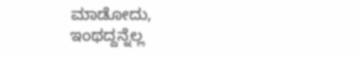ಮಾಡೋದು, ಇಂಥದ್ದನ್ನೆಲ್ಲ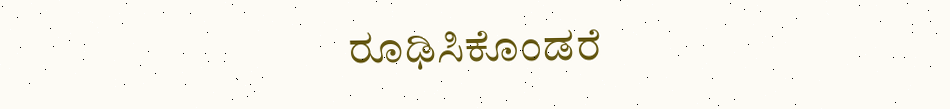ರೂಢಿಸಿಕೊಂಡರೆ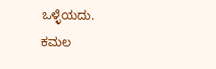ಒಳ್ಳೆಯದು.
ಕಮಲ